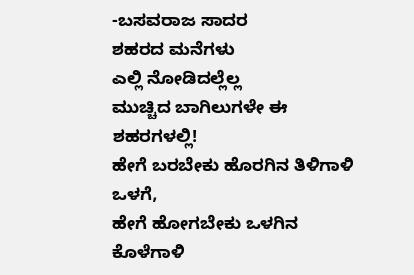-ಬಸವರಾಜ ಸಾದರ
ಶಹರದ ಮನೆಗಳು
ಎಲ್ಲಿ ನೋಡಿದಲ್ಲೆಲ್ಲ
ಮುಚ್ಚಿದ ಬಾಗಿಲುಗಳೇ ಈ ಶಹರಗಳಲ್ಲಿ!
ಹೇಗೆ ಬರಬೇಕು ಹೊರಗಿನ ತಿಳಿಗಾಳಿ ಒಳಗೆ,
ಹೇಗೆ ಹೋಗಬೇಕು ಒಳಗಿನ ಕೊಳೆಗಾಳಿ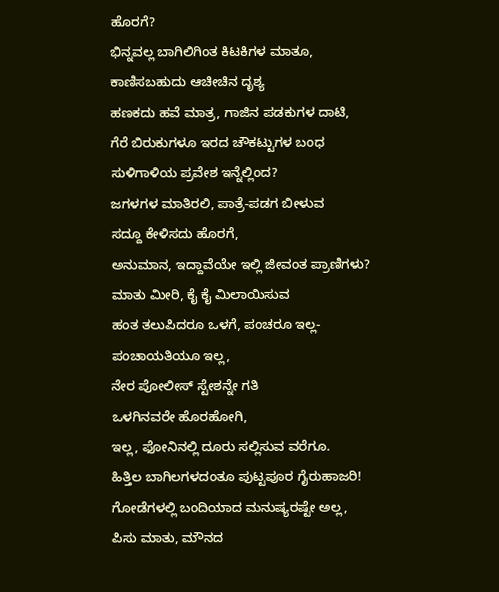ಹೊರಗೆ?
ಭಿನ್ನವಲ್ಲ ಬಾಗಿಲಿಗಿಂತ ಕಿಟಕಿಗಳ ಮಾತೂ,
ಕಾಣಿಸಬಹುದು ಆಚೀಚಿನ ದೃಶ್ಯ
ಹಣಕದು ಹವೆ ಮಾತ್ರ, ಗಾಜಿನ ಪಡಕುಗಳ ದಾಟಿ,
ಗೆರೆ ಬಿರುಕುಗಳೂ ಇರದ ಚೌಕಟ್ಟುಗಳ ಬಂಧ
ಸುಳಿಗಾಳಿಯ ಪ್ರವೇಶ ಇನ್ನೆಲ್ಲಿಂದ?
ಜಗಳಗಳ ಮಾತಿರಲಿ, ಪಾತ್ರೆ-ಪಡಗ ಬೀಳುವ
ಸದ್ದೂ ಕೇಳಿಸದು ಹೊರಗೆ,
ಅನುಮಾನ, ಇದ್ದಾವೆಯೇ ಇಲ್ಲಿ ಜೀವಂತ ಪ್ರಾಣಿಗಳು?
ಮಾತು ಮೀರಿ, ಕೈ ಕೈ ಮಿಲಾಯಿಸುವ
ಹಂತ ತಲುಪಿದರೂ ಒಳಗೆ, ಪಂಚರೂ ಇಲ್ಲ-
ಪಂಚಾಯತಿಯೂ ಇಲ್ಲ,
ನೇರ ಪೋಲೀಸ್ ಸ್ಟೇಶನ್ನೇ ಗತಿ
ಒಳಗಿನವರೇ ಹೊರಹೋಗಿ,
ಇಲ್ಲ, ಫೋನಿನಲ್ಲಿ ದೂರು ಸಲ್ಲಿಸುವ ವರೆಗೂ.
ಹಿತ್ತಿಲ ಬಾಗಿಲಗಳದಂತೂ ಪುಟ್ಟಪೂರ ಗೈರುಹಾಜರಿ!
ಗೋಡೆಗಳಲ್ಲಿ ಬಂದಿಯಾದ ಮನುಷ್ಯರಷ್ಟೇ ಅಲ್ಲ,
ಪಿಸು ಮಾತು, ಮೌನದ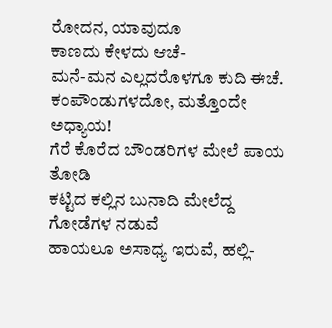ರೋದನ, ಯಾವುದೂ
ಕಾಣದು ಕೇಳದು ಆಚೆ-
ಮನೆ-ಮನ ಎಲ್ಲದರೊಳಗೂ ಕುದಿ ಈಚೆ.
ಕಂಪೌಂಡುಗಳದೋ, ಮತ್ತೊಂದೇ ಅಧ್ಯಾಯ!
ಗೆರೆ ಕೊರೆದ ಬೌಂಡರಿಗಳ ಮೇಲೆ ಪಾಯ ತೋಡಿ
ಕಟ್ಟಿದ ಕಲ್ಲಿನ ಬುನಾದಿ ಮೇಲೆದ್ದ ಗೋಡೆಗಳ ನಡುವೆ
ಹಾಯಲೂ ಅಸಾಧ್ಯ ಇರುವೆ, ಹಲ್ಲಿ-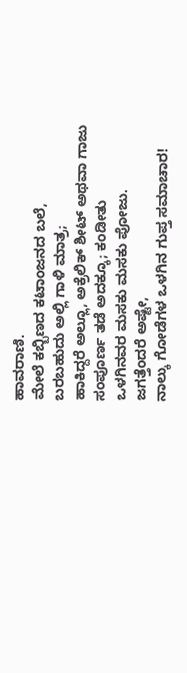ಹಾವರಾಣಿ.
ಮೇಲೆ ಕಬ್ಬಿಣದ ಕಟಾಂಜನದ ಬಲೆ,
ಬರಬಹುದು ಅಲ್ಲಿ ಗಾಳಿ ಮಾತ್ರ;
ಹಾಕಿದ್ದರೆ ಅಲ್ಲೂ, ಅಕ್ರೆಲಿಕ್ ಶೀಟ್ ಅಥವಾ ಗಾಜು
ಸಂಪೂರ್ಣ ತಡೆ ಅದಕ್ಕೂ; ಕಂಡೀತು
ಒಳಗಿನವರ ಮಸಕು ಮಸಕು ಪೋಜು.
ಜಗತ್ತೆಂದರೆ ಅಷ್ಟೇ,
ನಾಲ್ಕು ಗೋಡೆಗಳ ಒಳಗಿನ ಗುಪ್ತ ಸಮಾಚಾರ!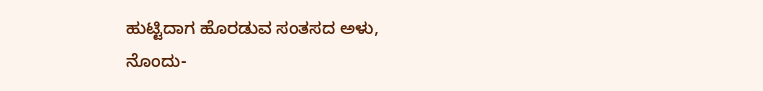ಹುಟ್ಟಿದಾಗ ಹೊರಡುವ ಸಂತಸದ ಅಳು,
ನೊಂದು-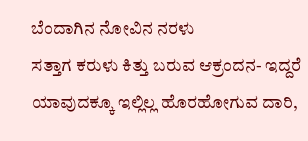ಬೆಂದಾಗಿನ ನೋವಿನ ನರಳು
ಸತ್ತಾಗ ಕರುಳು ಕಿತ್ತು ಬರುವ ಆಕ್ರಂದನ- ಇದ್ದರೆ
ಯಾವುದಕ್ಕೂ ಇಲ್ಲಿಲ್ಲ ಹೊರಹೋಗುವ ದಾರಿ,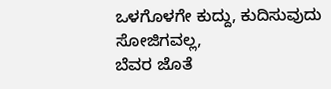ಒಳಗೊಳಗೇ ಕುದ್ದು, ಕುದಿಸುವುದು ಸೋಜಿಗವಲ್ಲ,
ಬೆವರ ಜೊತೆ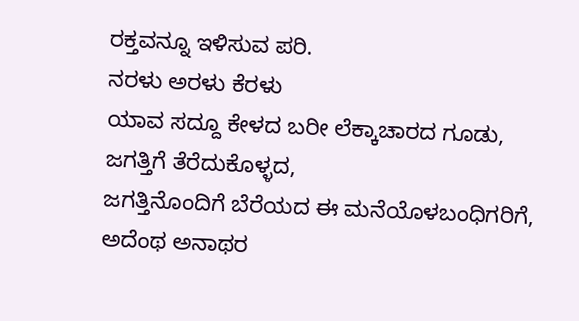ರಕ್ತವನ್ನೂ ಇಳಿಸುವ ಪರಿ.
ನರಳು ಅರಳು ಕೆರಳು
ಯಾವ ಸದ್ದೂ ಕೇಳದ ಬರೀ ಲೆಕ್ಕಾಚಾರದ ಗೂಡು,
ಜಗತ್ತಿಗೆ ತೆರೆದುಕೊಳ್ಳದ,
ಜಗತ್ತಿನೊಂದಿಗೆ ಬೆರೆಯದ ಈ ಮನೆಯೊಳಬಂಧಿಗರಿಗೆ,
ಅದೆಂಥ ಅನಾಥರ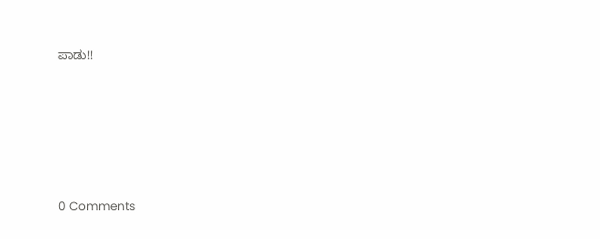ಪಾಡು!!






0 Comments